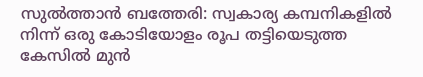സുൽത്താൻ ബത്തേരി: സ്വകാര്യ കമ്പനികളിൽ നിന്ന് ഒരു കോടിയോളം രൂപ തട്ടിയെടുത്ത കേസിൽ മുൻ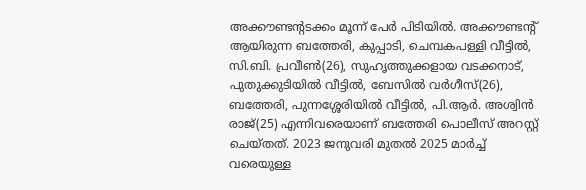അക്കൗണ്ടന്റടക്കം മൂന്ന് പേർ പിടിയിൽ. അക്കൗണ്ടന്റ് ആയിരുന്ന ബത്തേരി, കുപ്പാടി, ചെമ്പകപള്ളി വീട്ടിൽ, സി.ബി. പ്രവീൺ(26), സുഹൃത്തുക്കളായ വടക്കനാട്, പുതുക്കുടിയിൽ വീട്ടിൽ, ബേസിൽ വർഗീസ്(26), ബത്തേരി, പുന്നശ്ശേരിയിൽ വീട്ടിൽ, പി.ആർ. അശ്വിൻ രാജ്(25) എന്നിവരെയാണ് ബത്തേരി പൊലീസ് അറസ്റ്റ് ചെയ്തത്. 2023 ജനുവരി മുതൽ 2025 മാർച്ച് വരെയുള്ള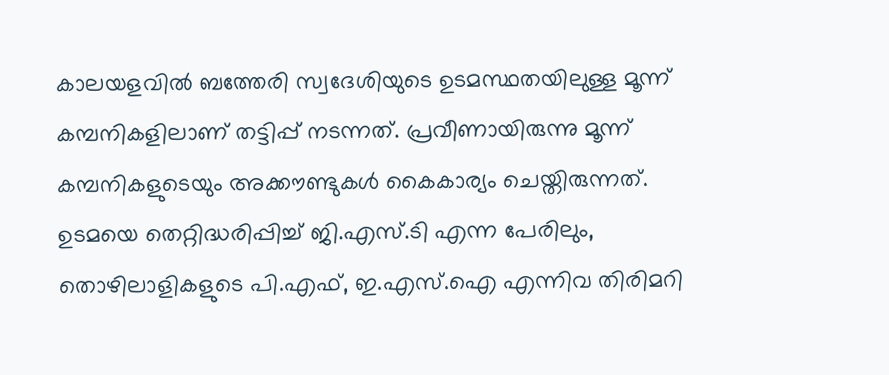കാലയളവിൽ ബത്തേരി സ്വദേശിയുടെ ഉടമസ്ഥതയിലുള്ള മൂന്ന് കമ്പനികളിലാണ് തട്ടിപ്പ് നടന്നത്. പ്രവീണായിരുന്നു മൂന്ന് കമ്പനികളുടെയും അക്കൗണ്ടുകൾ കൈകാര്യം ചെയ്തിരുന്നത്. ഉടമയെ തെറ്റിദ്ധരിപ്പിച്ച് ജി.എസ്.ടി എന്ന പേരിലും, തൊഴിലാളികളുടെ പി.എഫ്, ഇ.എസ്.ഐ എന്നിവ തിരിമറി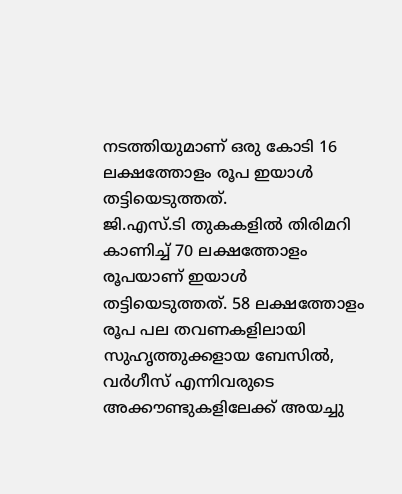നടത്തിയുമാണ് ഒരു കോടി 16 ലക്ഷത്തോളം രൂപ ഇയാൾ തട്ടിയെടുത്തത്.
ജി.എസ്.ടി തുകകളിൽ തിരിമറി കാണിച്ച് 70 ലക്ഷത്തോളം രൂപയാണ് ഇയാൾ തട്ടിയെടുത്തത്. 58 ലക്ഷത്തോളം രൂപ പല തവണകളിലായി സുഹൃത്തുക്കളായ ബേസിൽ, വർഗീസ് എന്നിവരുടെ അക്കൗണ്ടുകളിലേക്ക് അയച്ചു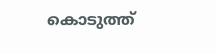കൊടുത്ത്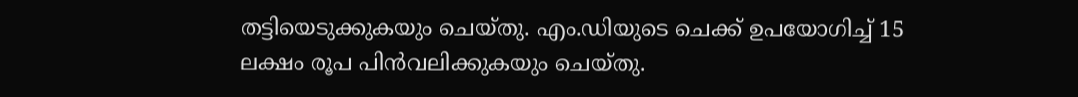തട്ടിയെടുക്കുകയും ചെയ്തു. എം.ഡിയുടെ ചെക്ക് ഉപയോഗിച്ച് 15 ലക്ഷം രൂപ പിൻവലിക്കുകയും ചെയ്തു.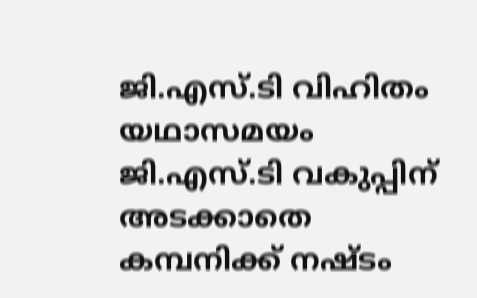ജി.എസ്.ടി വിഹിതം യഥാസമയം ജി.എസ്.ടി വകുപ്പിന് അടക്കാതെ കമ്പനിക്ക് നഷ്ടം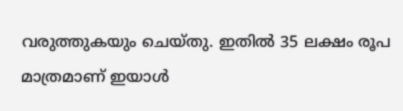വരുത്തുകയും ചെയ്തു. ഇതിൽ 35 ലക്ഷം രൂപ മാത്രമാണ് ഇയാൾ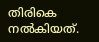തിരികെ നൽകിയത്.